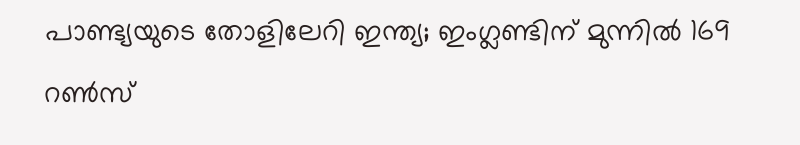പാണ്ട്യയുടെ തോളിലേറി ഇന്ത്യ; ഇംഗ്ലണ്ടിന് മുന്നിൽ 169 റൺസ്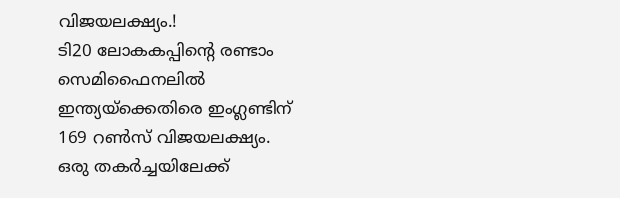വിജയലക്ഷ്യം.!
ടി20 ലോകകപ്പിൻ്റെ രണ്ടാം സെമിഫൈനലിൽ ഇന്ത്യയ്ക്കെതിരെ ഇംഗ്ലണ്ടിന് 169 റൺസ് വിജയലക്ഷ്യം. ഒരു തകർച്ചയിലേക്ക്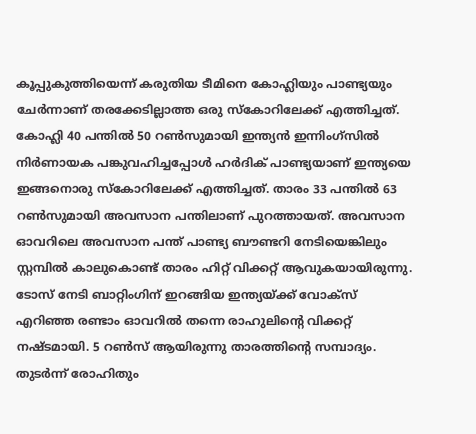കൂപ്പുകുത്തിയെന്ന് കരുതിയ ടീമിനെ കോഹ്ലിയും പാണ്ട്യയും ചേർന്നാണ് തരക്കേടില്ലാത്ത ഒരു സ്കോറിലേക്ക് എത്തിച്ചത്. കോഹ്ലി 40 പന്തിൽ 50 റൺസുമായി ഇന്ത്യൻ ഇന്നിംഗ്സിൽ നിർണായക പങ്കുവഹിച്ചപ്പോൾ ഹർദിക് പാണ്ട്യയാണ് ഇന്ത്യയെ ഇങ്ങനൊരു സ്കോറിലേക്ക് എത്തിച്ചത്. താരം 33 പന്തിൽ 63 റൺസുമായി അവസാന പന്തിലാണ് പുറത്തായത്. അവസാന ഓവറിലെ അവസാന പന്ത് പാണ്ട്യ ബൗണ്ടറി നേടിയെങ്കിലും സ്റ്റമ്പിൽ കാലുകൊണ്ട് താരം ഹിറ്റ് വിക്കറ്റ് ആവുകയായിരുന്നു. ടോസ് നേടി ബാറ്റിംഗിന് ഇറങ്ങിയ ഇന്ത്യയ്ക്ക് വോക്സ് എറിഞ്ഞ രണ്ടാം ഓവറിൽ തന്നെ രാഹുലിൻ്റെ വിക്കറ്റ് നഷ്ടമായി. 5 റൺസ് ആയിരുന്നു താരത്തിൻ്റെ സമ്പാദ്യം. തുടർന്ന് രോഹിതും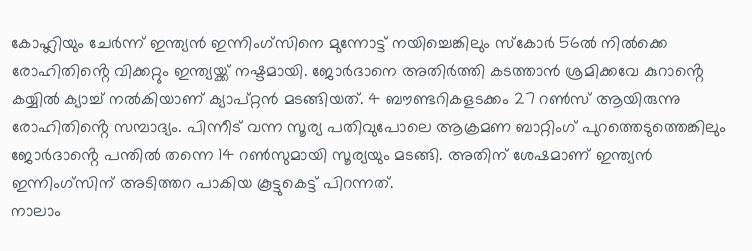കോഹ്ലിയും ചേർന്ന് ഇന്ത്യൻ ഇന്നിംഗ്സിനെ മുന്നോട്ട് നയിച്ചെങ്കിലും സ്കോർ 56ൽ നിൽക്കെ രോഹിതിൻ്റെ വിക്കറ്റും ഇന്ത്യയ്ക്ക് നഷ്ടമായി. ജോർദാനെ അതിർത്തി കടത്താൻ ശ്രമിക്കവേ കുറാൻ്റെ കയ്യിൽ ക്യാച്ച് നൽകിയാണ് ക്യാപ്റ്റൻ മടങ്ങിയത്. 4 ബൗണ്ടറികളടക്കം 27 റൺസ് ആയിരുന്നു രോഹിതിൻ്റെ സമ്പാദ്യം. പിന്നീട് വന്ന സൂര്യ പതിവുപോലെ ആക്രമണ ബാറ്റിംഗ് പുറത്തെടുത്തെങ്കിലും ജോർദാൻ്റെ പന്തിൽ തന്നെ 14 റൺസുമായി സൂര്യയും മടങ്ങി. അതിന് ശേഷമാണ് ഇന്ത്യൻ ഇന്നിംഗ്സിന് അടിത്തറ പാകിയ കൂട്ടുകെട്ട് പിറന്നത്.
നാലാം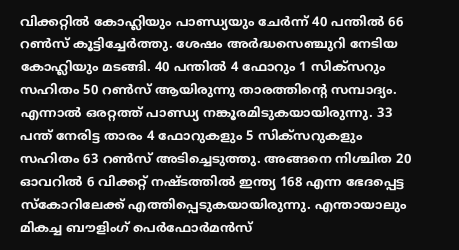വിക്കറ്റിൽ കോഹ്ലിയും പാണ്ഡ്യയും ചേർന്ന് 40 പന്തിൽ 66 റൺസ് കൂട്ടിച്ചേർത്തു. ശേഷം അർദ്ധസെഞ്ചുറി നേടിയ കോഹ്ലിയും മടങ്ങി. 40 പന്തിൽ 4 ഫോറും 1 സിക്സറും സഹിതം 50 റൺസ് ആയിരുന്നു താരത്തിൻ്റെ സമ്പാദ്യം. എന്നാൽ ഒരറ്റത്ത് പാണ്ഡ്യ നങ്കൂരമിടുകയായിരുന്നു. 33 പന്ത് നേരിട്ട താരം 4 ഫോറുകളും 5 സിക്സറുകളും സഹിതം 63 റൺസ് അടിച്ചെടുത്തു. അങ്ങനെ നിശ്ചിത 20 ഓവറിൽ 6 വിക്കറ്റ് നഷ്ടത്തിൽ ഇന്ത്യ 168 എന്ന ഭേദപ്പെട്ട സ്കോറിലേക്ക് എത്തിപ്പെടുകയായിരുന്നു. എന്തായാലും മികച്ച ബൗളിംഗ് പെർഫോർമൻസ്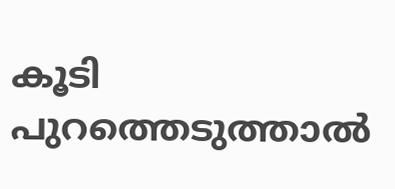കൂടി പുറത്തെടുത്താൽ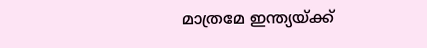മാത്രമേ ഇന്ത്യയ്ക്ക്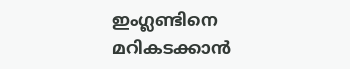ഇംഗ്ലണ്ടിനെ മറികടക്കാൻ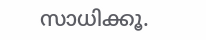സാധിക്കൂ.